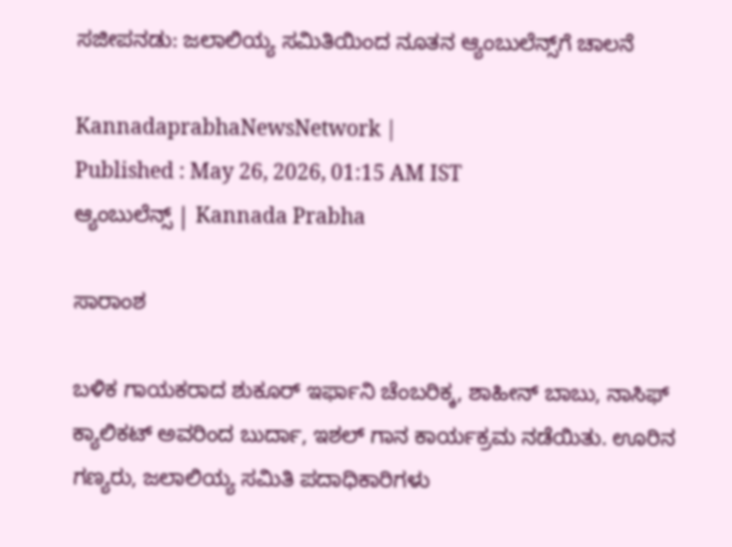ಸಜೀಪನಡು: ಜಲಾಲಿಯ್ಯ ಸಮಿತಿಯಿಂದ ನೂತನ ಆ್ಯಂಬುಲೆನ್ಸ್‌ಗೆ ಚಾಲನೆ

KannadaprabhaNewsNetwork |
Published : May 26, 2026, 01:15 AM IST
ಆ್ಯಂಬುಲೆನ್ಸ್‌ | Kannada Prabha

ಸಾರಾಂಶ

ಬಳಿಕ ಗಾಯಕರಾದ ಶುಕೂರ್‌ ಇರ್ಫಾನಿ ಚೆಂಬರಿಕ್ಕ, ಶಾಹೀನ್‌ ಬಾಬು, ನಾಸಿಫ್‌ ಕ್ಯಾಲಿಕಟ್‌ ಅವರಿಂದ ಬುರ್ದಾ, ಇಶಲ್‌ ಗಾನ ಕಾರ್ಯಕ್ರಮ ನಡೆಯಿತು. ಊರಿನ ಗಣ್ಯರು, ಜಲಾಲಿಯ್ಯ ಸಮಿತಿ ಪದಾಧಿಕಾರಿಗಳು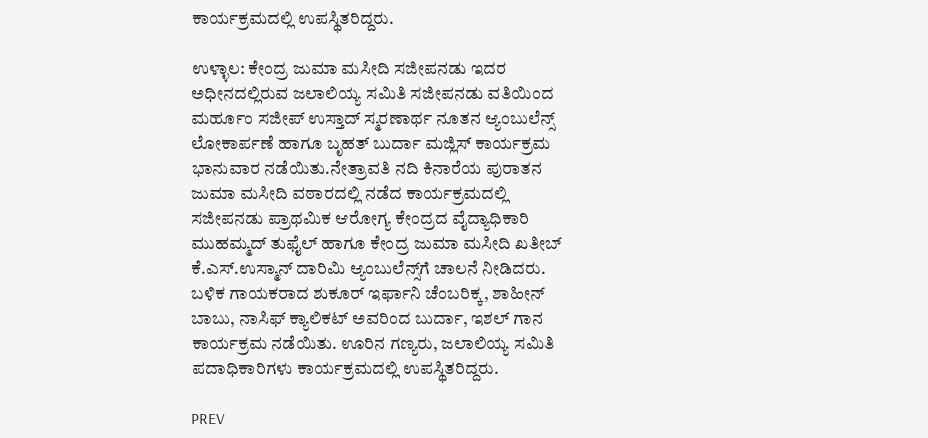ಕಾರ್ಯಕ್ರಮದಲ್ಲಿ ಉಪಸ್ಥಿತರಿದ್ದರು.

ಉಳ್ಳಾಲ: ಕೇಂದ್ರ ಜುಮಾ ಮಸೀದಿ ಸಜೀಪನಡು ಇದರ ಅಧೀನದಲ್ಲಿರುವ ಜಲಾಲಿಯ್ಯ ಸಮಿತಿ ಸಜೀಪನಡು ವತಿಯಿಂದ ಮರ್ಹೂಂ ಸಜೀಪ್‌ ಉಸ್ತಾದ್‌ ಸ್ಮರಣಾರ್ಥ ನೂತನ ಆ್ಯಂಬುಲೆನ್ಸ್‌ ಲೋಕಾರ್ಪಣೆ ಹಾಗೂ ಬೃಹತ್‌ ಬುರ್ದಾ ಮಜ್ಲಿಸ್‌ ಕಾರ್ಯಕ್ರಮ ಭಾನುವಾರ ನಡೆಯಿತು.ನೇತ್ರಾವತಿ ನದಿ ಕಿನಾರೆಯ ಪುರಾತನ ಜುಮಾ ಮಸೀದಿ ವಠಾರದಲ್ಲಿ ನಡೆದ ಕಾರ್ಯಕ್ರಮದಲ್ಲಿ ಸಜೀಪನಡು ಪ್ರಾಥಮಿಕ ಆರೋಗ್ಯ ಕೇಂದ್ರದ ವೈದ್ಯಾಧಿಕಾರಿ ಮುಹಮ್ಮದ್‌ ತುಫೈಲ್‌ ಹಾಗೂ ಕೇಂದ್ರ ಜುಮಾ ಮಸೀದಿ ಖತೀಬ್ ಕೆ.ಎಸ್‌.ಉಸ್ಮಾನ್‌ ದಾರಿಮಿ ಆ್ಯಂಬುಲೆನ್ಸ್‌ಗೆ ಚಾಲನೆ ನೀಡಿದರು. ಬಳಿಕ ಗಾಯಕರಾದ ಶುಕೂರ್‌ ಇರ್ಫಾನಿ ಚೆಂಬರಿಕ್ಕ, ಶಾಹೀನ್‌ ಬಾಬು, ನಾಸಿಫ್‌ ಕ್ಯಾಲಿಕಟ್‌ ಅವರಿಂದ ಬುರ್ದಾ, ಇಶಲ್‌ ಗಾನ ಕಾರ್ಯಕ್ರಮ ನಡೆಯಿತು. ಊರಿನ ಗಣ್ಯರು, ಜಲಾಲಿಯ್ಯ ಸಮಿತಿ ಪದಾಧಿಕಾರಿಗಳು ಕಾರ್ಯಕ್ರಮದಲ್ಲಿ ಉಪಸ್ಥಿತರಿದ್ದರು.

PREV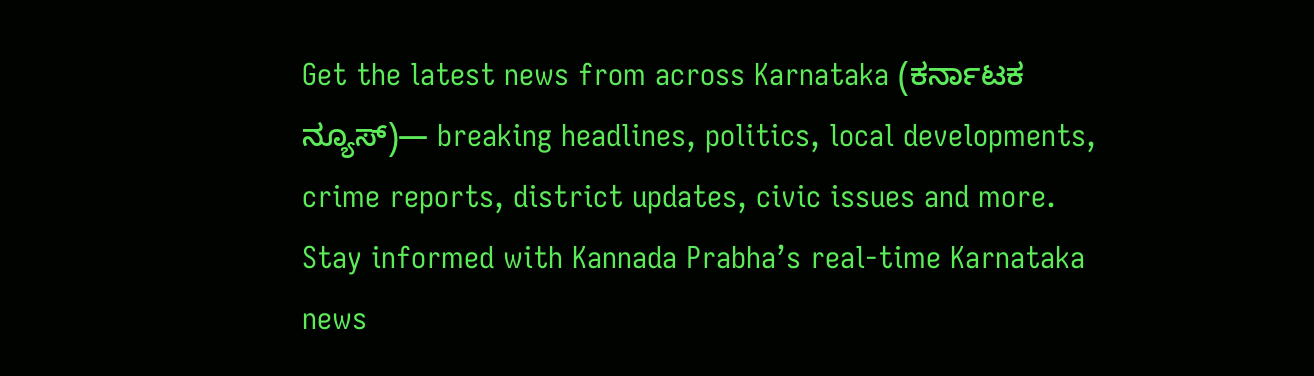Get the latest news from across Karnataka (ಕರ್ನಾಟಕ ನ್ಯೂಸ್)— breaking headlines, politics, local developments, crime reports, district updates, civic issues and more. Stay informed with Kannada Prabha’s real‑time Karnataka news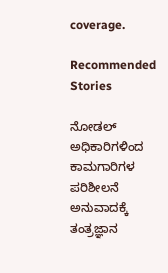coverage.

Recommended Stories

ನೋಡಲ್ ಅಧಿಕಾರಿಗಳಿಂದ ಕಾಮಗಾರಿಗಳ ಪರಿಶೀಲನೆ
ಅನುವಾದಕ್ಕೆ ತಂತ್ರಜ್ಞಾನ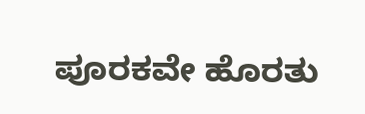ಪೂರಕವೇ ಹೊರತು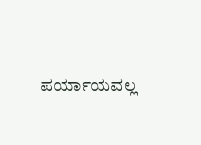ಪರ್ಯಾಯವಲ್ಲ